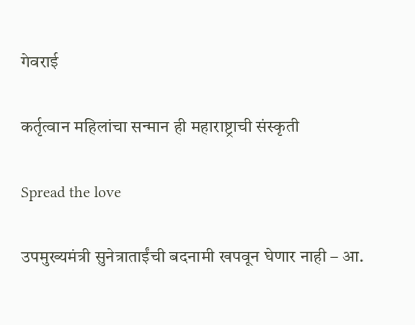गेवराई

कर्तृत्वान महिलांचा सन्मान ही महाराष्ट्राची संस्कृती

Spread the love

उपमुख्यमंत्री सुनेत्राताईंची बदनामी खपवून घेणार नाही – आ.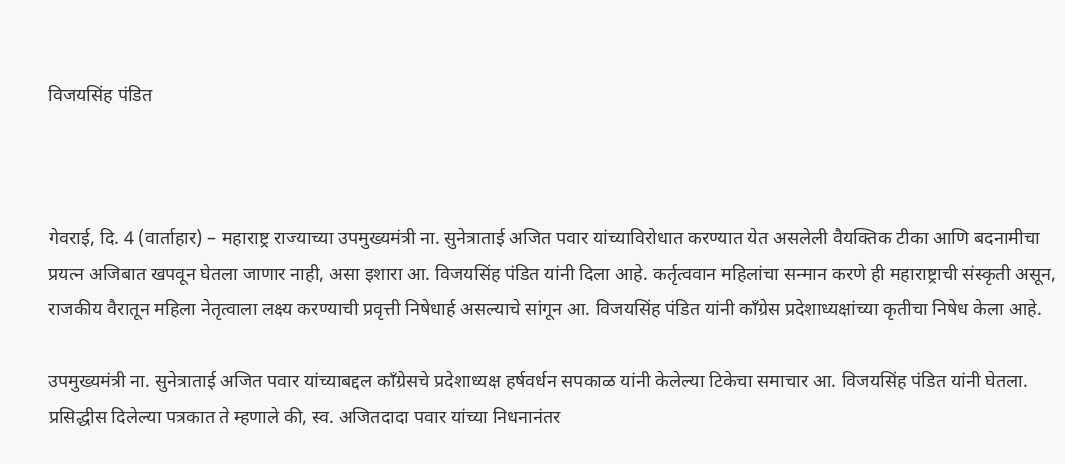विजयसिंह पंडित



गेवराई, दि. 4 (वार्ताहार) – महाराष्ट्र राज्याच्या उपमुख्यमंत्री ना. सुनेत्राताई अजित पवार यांच्याविरोधात करण्यात येत असलेली वैयक्तिक टीका आणि बदनामीचा प्रयत्न अजिबात खपवून घेतला जाणार नाही, असा इशारा आ. विजयसिंह पंडित यांनी दिला आहे. कर्तृत्ववान महिलांचा सन्मान करणे ही महाराष्ट्राची संस्कृती असून, राजकीय वैरातून महिला नेतृत्वाला लक्ष्य करण्याची प्रवृत्ती निषेधार्ह असल्याचे सांगून आ. विजयसिंह पंडित यांनी काँग्रेस प्रदेशाध्यक्षांच्या कृतीचा निषेध केला आहे.

उपमुख्यमंत्री ना. सुनेत्राताई अजित पवार यांच्याबद्दल काँग्रेसचे प्रदेशाध्यक्ष हर्षवर्धन सपकाळ यांनी केलेल्या टिकेचा समाचार आ. विजयसिंह पंडित यांनी घेतला. प्रसिद्धीस दिलेल्या पत्रकात ते म्हणाले की, स्व. अजितदादा पवार यांच्या निधनानंतर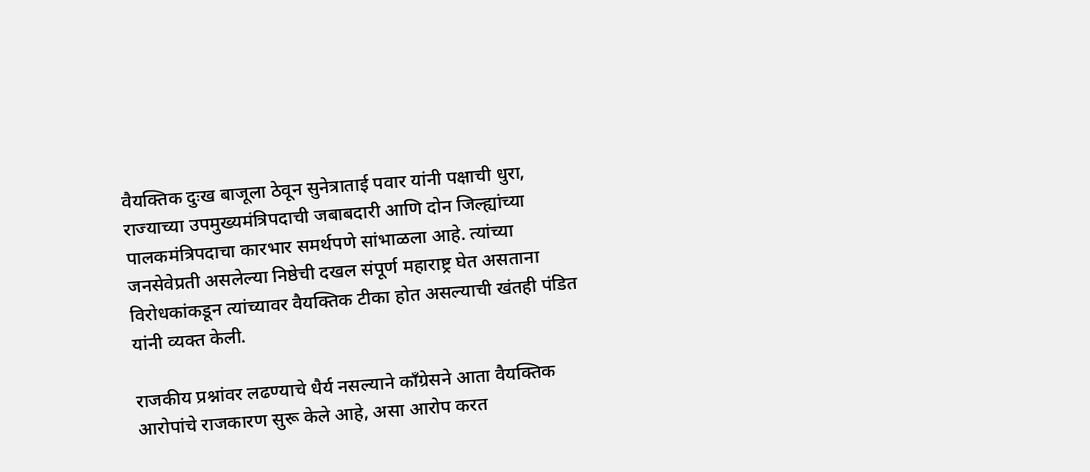वैयक्तिक दुःख बाजूला ठेवून सुनेत्राताई पवार यांनी पक्षाची धुरा, राज्याच्या उपमुख्यमंत्रिपदाची जबाबदारी आणि दोन जिल्ह्यांच्या पालकमंत्रिपदाचा कारभार समर्थपणे सांभाळला आहे. त्यांच्या जनसेवेप्रती असलेल्या निष्ठेची दखल संपूर्ण महाराष्ट्र घेत असताना विरोधकांकडून त्यांच्यावर वैयक्तिक टीका होत असल्याची खंतही पंडित यांनी व्यक्त केली.

राजकीय प्रश्नांवर लढण्याचे धैर्य नसल्याने काँग्रेसने आता वैयक्तिक आरोपांचे राजकारण सुरू केले आहे, असा आरोप करत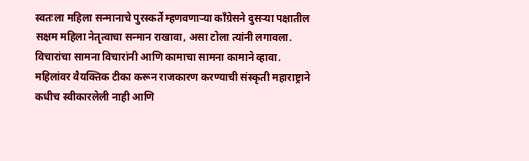स्वतःला महिला सन्मानाचे पुरस्कर्ते म्हणवणाऱ्या काँग्रेसने दुसऱ्या पक्षातील सक्षम महिला नेतृत्वाचा सन्मान राखावा, असा टोला त्यांनी लगावला. विचारांचा सामना विचारांनी आणि कामाचा सामना कामाने व्हावा. महिलांवर वैयक्तिक टीका करून राजकारण करण्याची संस्कृती महाराष्ट्राने कधीच स्वीकारलेली नाही आणि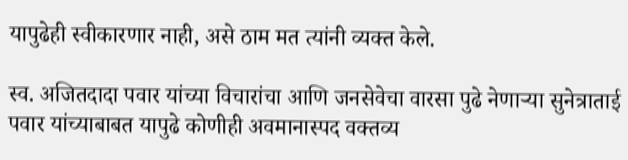यापुढेही स्वीकारणार नाही, असे ठाम मत त्यांनी व्यक्त केले.

स्व. अजितदादा पवार यांच्या विचारांचा आणि जनसेवेचा वारसा पुढे नेणाऱ्या सुनेत्राताई पवार यांच्याबाबत यापुढे कोणीही अवमानास्पद वक्तव्य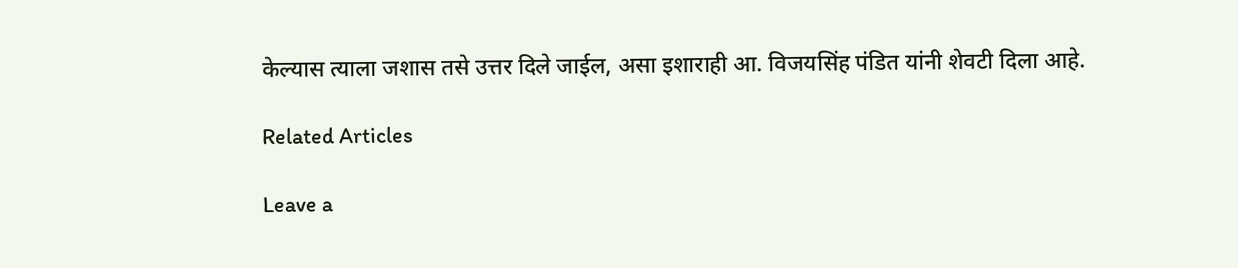केल्यास त्याला जशास तसे उत्तर दिले जाईल, असा इशाराही आ. विजयसिंह पंडित यांनी शेवटी दिला आहे.

Related Articles

Leave a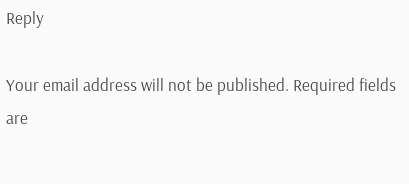Reply

Your email address will not be published. Required fields are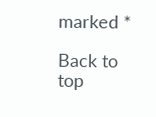marked *

Back to top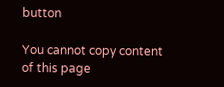button

You cannot copy content of this page